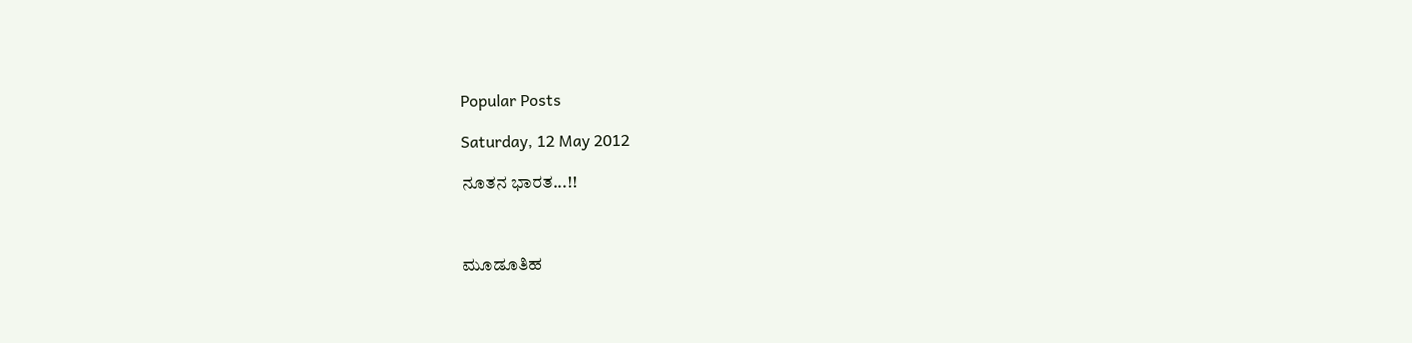Popular Posts

Saturday, 12 May 2012

ನೂತನ ಭಾರತ...!!



ಮೂಡೂತಿಹ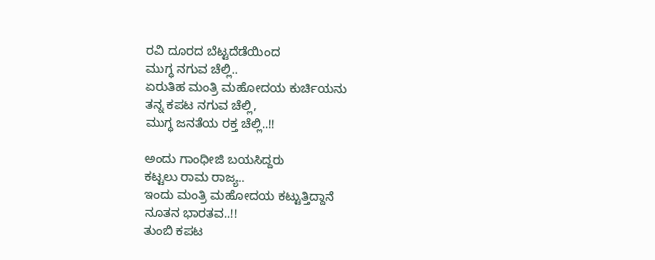ರವಿ ದೂರದ ಬೆಟ್ಟದೆಡೆಯಿಂದ
ಮುಗ್ಧ ನಗುವ ಚೆಲ್ಲಿ..
ಏರುತಿಹ ಮಂತ್ರಿ ಮಹೋದಯ ಕುರ್ಚಿಯನು
ತನ್ನ ಕಪಟ ನಗುವ ಚೆಲ್ಲಿ,
ಮುಗ್ಧ ಜನತೆಯ ರಕ್ತ ಚೆಲ್ಲಿ..!!

ಅಂದು ಗಾಂಧೀಜಿ ಬಯಸಿದ್ದರು
ಕಟ್ಟಲು ರಾಮ ರಾಜ್ಯ..
ಇಂದು ಮಂತ್ರಿ ಮಹೋದಯ ಕಟ್ಟುತ್ತಿದ್ದಾನೆ
ನೂತನ ಭಾರತವ..!!
ತುಂಬಿ ಕಪಟ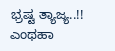ಭ್ರಷ್ಟ ತ್ಯಾಜ್ಯ..!!
ಎಂಥಹಾ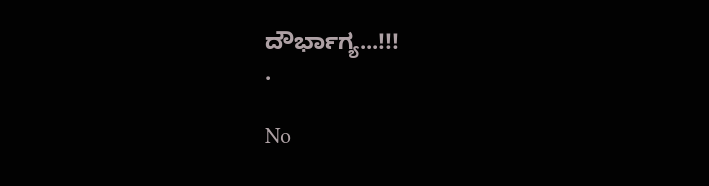ದೌರ್ಭಾಗ್ಯ...!!!
.

No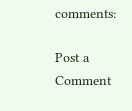comments:

Post a Comment